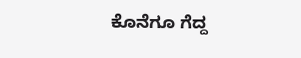ಕೊನೆಗೂ ಗೆದ್ದ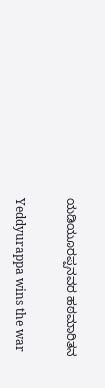ಯಡಿಯೂರಪ್ಪನವರ ಹಠಮಾರಿತನ

Yeddyurappa wins the war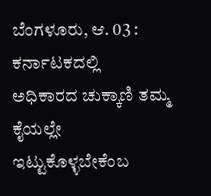ಬೆಂಗಳೂರು, ಆ. 03 : ಕರ್ನಾಟಕದಲ್ಲಿ ಅಧಿಕಾರದ ಚುಕ್ಕಾಣಿ ತಮ್ಮ ಕೈಯಲ್ಲೇ ಇಟ್ಟುಕೊಳ್ಳಬೇಕೆಂಬ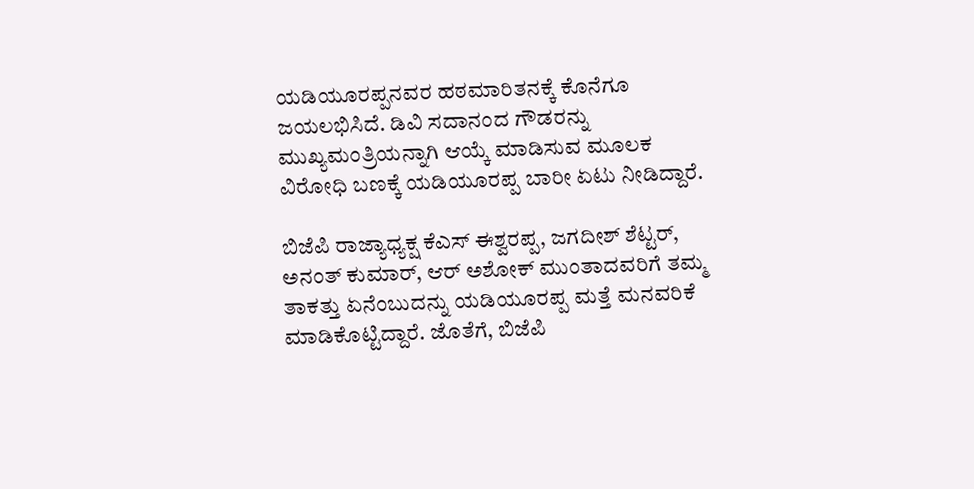ಯಡಿಯೂರಪ್ಪನವರ ಹಠಮಾರಿತನಕ್ಕೆ ಕೊನೆಗೂ ಜಯಲಭಿಸಿದೆ. ಡಿವಿ ಸದಾನಂದ ಗೌಡರನ್ನು ಮುಖ್ಯಮಂತ್ರಿಯನ್ನಾಗಿ ಆಯ್ಕೆ ಮಾಡಿಸುವ ಮೂಲಕ ವಿರೋಧಿ ಬಣಕ್ಕೆ ಯಡಿಯೂರಪ್ಪ ಬಾರೀ ಏಟು ನೀಡಿದ್ದಾರೆ.

ಬಿಜೆಪಿ ರಾಜ್ಯಾಧ್ಯಕ್ಷ ಕೆಎಸ್ ಈಶ್ವರಪ್ಪ, ಜಗದೀಶ್ ಶೆಟ್ಟರ್, ಅನಂತ್ ಕುಮಾರ್, ಆರ್ ಅಶೋಕ್ ಮುಂತಾದವರಿಗೆ ತಮ್ಮ ತಾಕತ್ತು ಏನೆಂಬುದನ್ನು ಯಡಿಯೂರಪ್ಪ ಮತ್ತೆ ಮನವರಿಕೆ ಮಾಡಿಕೊಟ್ಟಿದ್ದಾರೆ. ಜೊತೆಗೆ, ಬಿಜೆಪಿ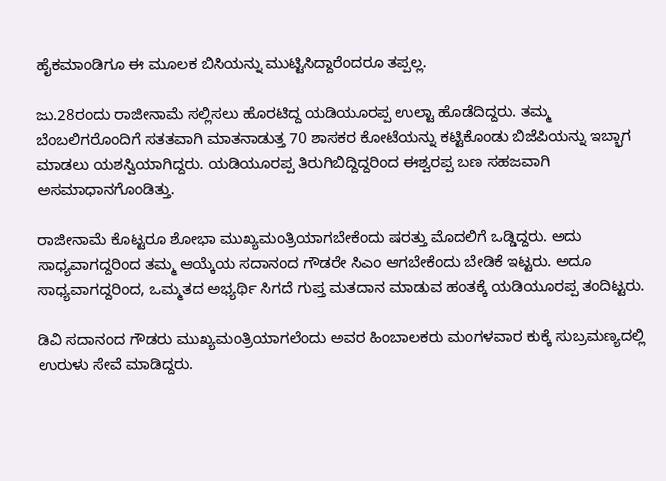ಹೈಕಮಾಂಡಿಗೂ ಈ ಮೂಲಕ ಬಿಸಿಯನ್ನು ಮುಟ್ಟಿಸಿದ್ದಾರೆಂದರೂ ತಪ್ಪಲ್ಲ.

ಜು.28ರಂದು ರಾಜೀನಾಮೆ ಸಲ್ಲಿಸಲು ಹೊರಟಿದ್ದ ಯಡಿಯೂರಪ್ಪ ಉಲ್ಟಾ ಹೊಡೆದಿದ್ದರು. ತಮ್ಮ ಬೆಂಬಲಿಗರೊಂದಿಗೆ ಸತತವಾಗಿ ಮಾತನಾಡುತ್ತ 70 ಶಾಸಕರ ಕೋಟೆಯನ್ನು ಕಟ್ಟಿಕೊಂಡು ಬಿಜೆಪಿಯನ್ನು ಇಬ್ಭಾಗ ಮಾಡಲು ಯಶಸ್ವಿಯಾಗಿದ್ದರು. ಯಡಿಯೂರಪ್ಪ ತಿರುಗಿಬಿದ್ದಿದ್ದರಿಂದ ಈಶ್ವರಪ್ಪ ಬಣ ಸಹಜವಾಗಿ ಅಸಮಾಧಾನಗೊಂಡಿತ್ತು.

ರಾಜೀನಾಮೆ ಕೊಟ್ಟರೂ ಶೋಭಾ ಮುಖ್ಯಮಂತ್ರಿಯಾಗಬೇಕೆಂದು ಷರತ್ತು ಮೊದಲಿಗೆ ಒಡ್ಡಿದ್ದರು. ಅದು ಸಾಧ್ಯವಾಗದ್ದರಿಂದ ತಮ್ಮ ಆಯ್ಕೆಯ ಸದಾನಂದ ಗೌಡರೇ ಸಿಎಂ ಆಗಬೇಕೆಂದು ಬೇಡಿಕೆ ಇಟ್ಟರು. ಅದೂ ಸಾಧ್ಯವಾಗದ್ದರಿಂದ, ಒಮ್ಮತದ ಅಭ್ಯರ್ಥಿ ಸಿಗದೆ ಗುಪ್ತ ಮತದಾನ ಮಾಡುವ ಹಂತಕ್ಕೆ ಯಡಿಯೂರಪ್ಪ ತಂದಿಟ್ಟರು.

ಡಿವಿ ಸದಾನಂದ ಗೌಡರು ಮುಖ್ಯಮಂತ್ರಿಯಾಗಲೆಂದು ಅವರ ಹಿಂಬಾಲಕರು ಮಂಗಳವಾರ ಕುಕ್ಕೆ ಸುಬ್ರಮಣ್ಯದಲ್ಲಿ ಉರುಳು ಸೇವೆ ಮಾಡಿದ್ದರು.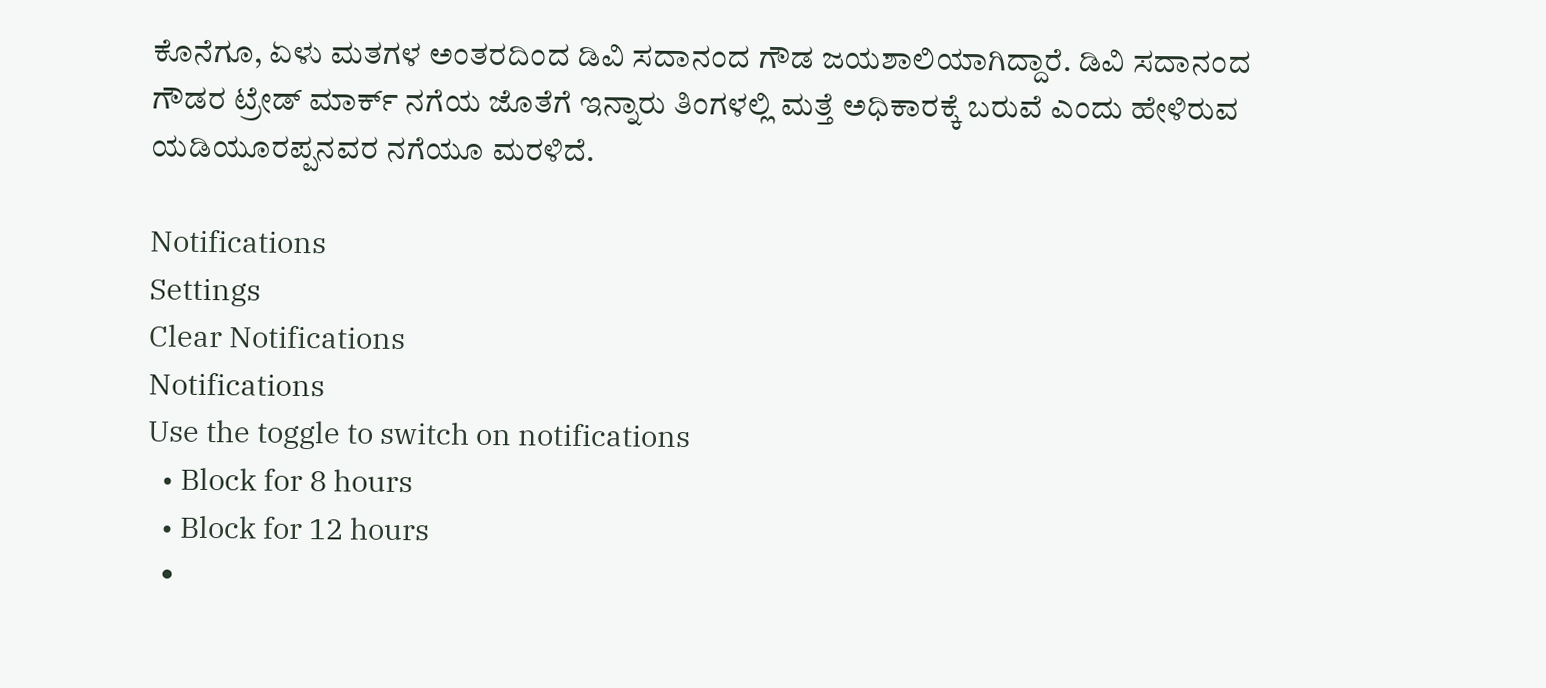ಕೊನೆಗೂ, ಏಳು ಮತಗಳ ಅಂತರದಿಂದ ಡಿವಿ ಸದಾನಂದ ಗೌಡ ಜಯಶಾಲಿಯಾಗಿದ್ದಾರೆ. ಡಿವಿ ಸದಾನಂದ ಗೌಡರ ಟ್ರೇಡ್ ಮಾರ್ಕ್ ನಗೆಯ ಜೊತೆಗೆ ಇನ್ನಾರು ತಿಂಗಳಲ್ಲಿ ಮತ್ತೆ ಅಧಿಕಾರಕ್ಕೆ ಬರುವೆ ಎಂದು ಹೇಳಿರುವ ಯಡಿಯೂರಪ್ಪನವರ ನಗೆಯೂ ಮರಳಿದೆ.

Notifications
Settings
Clear Notifications
Notifications
Use the toggle to switch on notifications
  • Block for 8 hours
  • Block for 12 hours
  •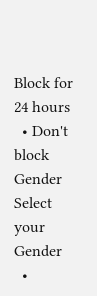Block for 24 hours
  • Don't block
Gender
Select your Gender
  •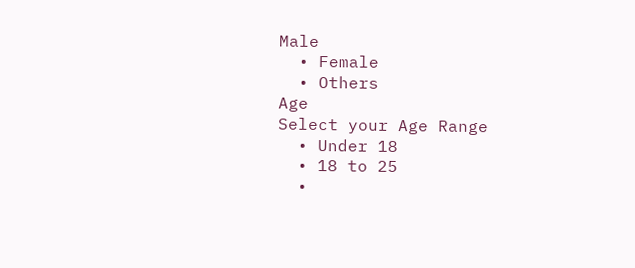Male
  • Female
  • Others
Age
Select your Age Range
  • Under 18
  • 18 to 25
  •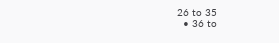26 to 35
  • 36 to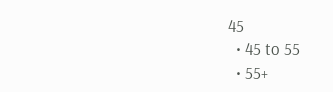45
  • 45 to 55
  • 55+